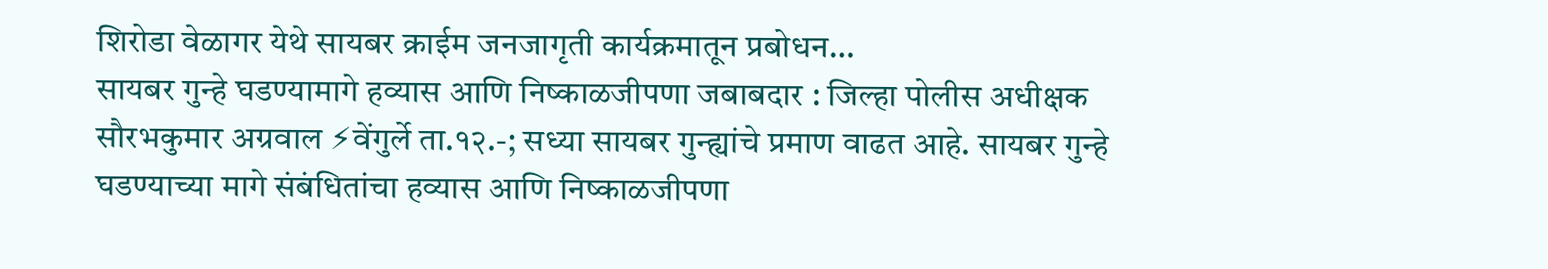शिरोडा वेळागर येथे सायबर क्राईम जनजागृती कार्यक्रमातून प्रबोधन…
सायबर गुन्हे घडण्यामागे हव्यास आणि निष्काळजीपणा जबाबदार : जिल्हा पोलीस अधीक्षक सौरभकुमार अग्रवाल ⚡वेंगुर्ले ता.१२.-; सध्या सायबर गुन्ह्यांचे प्रमाण वाढत आहे. सायबर गुन्हे घडण्याच्या मागे संबंधितांचा हव्यास आणि निष्काळजीपणा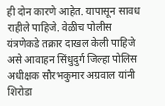ही दोन कारणे आहेत. यापासून सावध राहीले पाहिजे. वेळीच पोलीस यंत्रणेकडे तक्रार दाखल केली पाहिजे असे आवाहन सिंधुदुर्ग जिल्हा पोलिस अधीक्षक सौरभकुमार अग्रवाल यांनी शिरोडा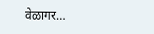वेळागर…